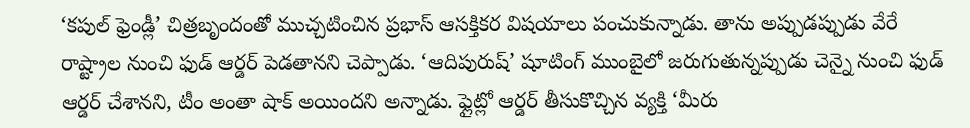‘కపుల్ ఫ్రెండ్లీ’ చిత్రబృందంతో ముచ్చటించిన ప్రభాస్ ఆసక్తికర విషయాలు పంచుకున్నాడు. తాను అప్పుడప్పుడు వేరే రాష్ట్రాల నుంచి ఫుడ్ ఆర్డర్ పెడతానని చెప్పాడు. ‘ఆదిపురుష్’ షూటింగ్ ముంబైలో జరుగుతున్నప్పుడు చెన్నై నుంచి ఫుడ్ ఆర్డర్ చేశానని, టీం అంతా షాక్ అయిందని అన్నాడు. ఫ్లైట్లో ఆర్డర్ తీసుకొచ్చిన వ్యక్తి ‘మీరు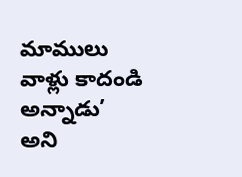మాములు వాళ్లు కాదండి అన్నాడు’ అని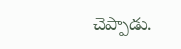చెప్పాడు.